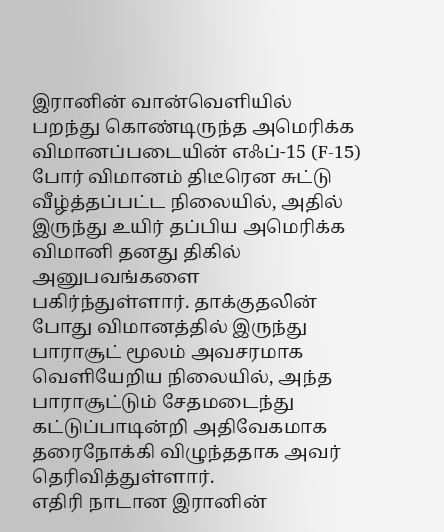இரானின் வான்வெளியில் பறந்து கொண்டிருந்த அமெரிக்க விமானப்படையின் எஃப்-15 (F-15) போர் விமானம் திடீரென சுட்டு வீழ்த்தப்பட்ட நிலையில், அதில் இருந்து உயிர் தப்பிய அமெரிக்க விமானி தனது திகில் அனுபவங்களை பகிர்ந்துள்ளார். தாக்குதலின் போது விமானத்தில் இருந்து பாராசூட் மூலம் அவசரமாக வெளியேறிய நிலையில், அந்த பாராசூட்டும் சேதமடைந்து கட்டுப்பாடின்றி அதிவேகமாக தரைநோக்கி விழுந்ததாக அவர் தெரிவித்துள்ளார்.
எதிரி நாடான இரானின்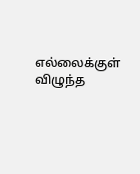எல்லைக்குள் விழுந்த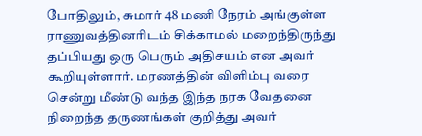போதிலும், சுமார் 48 மணி நேரம் அங்குள்ள ராணுவத்தினரிடம் சிக்காமல் மறைந்திருந்து தப்பியது ஒரு பெரும் அதிசயம் என அவர் கூறியுள்ளார். மரணத்தின் விளிம்பு வரை சென்று மீண்டு வந்த இந்த நரக வேதனை நிறைந்த தருணங்கள் குறித்து அவர்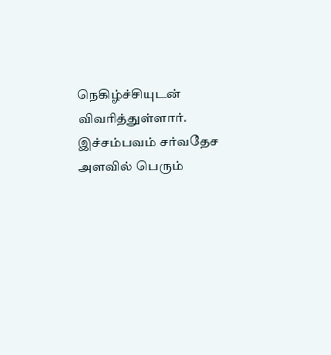நெகிழ்ச்சியுடன் விவரித்துள்ளார். இச்சம்பவம் சர்வதேச அளவில் பெரும்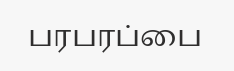பரபரப்பை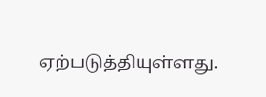ஏற்படுத்தியுள்ளது.